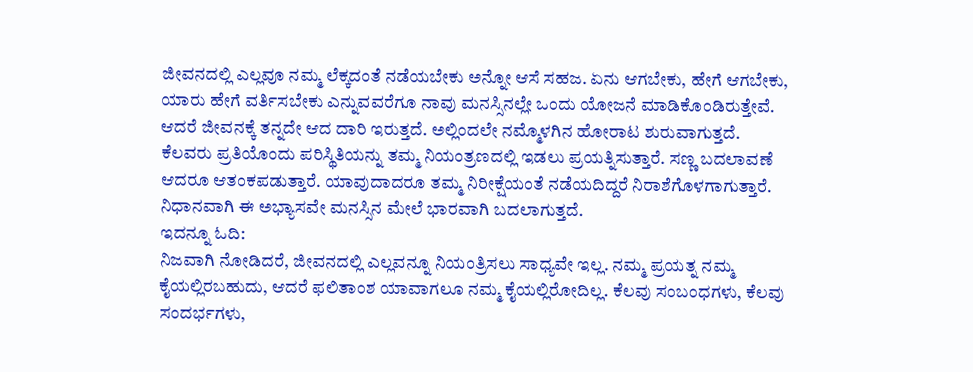ಜೀವನದಲ್ಲಿ ಎಲ್ಲವೂ ನಮ್ಮ ಲೆಕ್ಕದಂತೆ ನಡೆಯಬೇಕು ಅನ್ನೋ ಆಸೆ ಸಹಜ. ಏನು ಆಗಬೇಕು, ಹೇಗೆ ಆಗಬೇಕು, ಯಾರು ಹೇಗೆ ವರ್ತಿಸಬೇಕು ಎನ್ನುವವರೆಗೂ ನಾವು ಮನಸ್ಸಿನಲ್ಲೇ ಒಂದು ಯೋಜನೆ ಮಾಡಿಕೊಂಡಿರುತ್ತೇವೆ. ಆದರೆ ಜೀವನಕ್ಕೆ ತನ್ನದೇ ಆದ ದಾರಿ ಇರುತ್ತದೆ. ಅಲ್ಲಿಂದಲೇ ನಮ್ಮೊಳಗಿನ ಹೋರಾಟ ಶುರುವಾಗುತ್ತದೆ.
ಕೆಲವರು ಪ್ರತಿಯೊಂದು ಪರಿಸ್ಥಿತಿಯನ್ನು ತಮ್ಮ ನಿಯಂತ್ರಣದಲ್ಲಿ ಇಡಲು ಪ್ರಯತ್ನಿಸುತ್ತಾರೆ. ಸಣ್ಣ ಬದಲಾವಣೆ ಆದರೂ ಆತಂಕಪಡುತ್ತಾರೆ. ಯಾವುದಾದರೂ ತಮ್ಮ ನಿರೀಕ್ಷೆಯಂತೆ ನಡೆಯದಿದ್ದರೆ ನಿರಾಶೆಗೊಳಗಾಗುತ್ತಾರೆ. ನಿಧಾನವಾಗಿ ಈ ಅಭ್ಯಾಸವೇ ಮನಸ್ಸಿನ ಮೇಲೆ ಭಾರವಾಗಿ ಬದಲಾಗುತ್ತದೆ.
ಇದನ್ನೂ ಓದಿ:
ನಿಜವಾಗಿ ನೋಡಿದರೆ, ಜೀವನದಲ್ಲಿ ಎಲ್ಲವನ್ನೂ ನಿಯಂತ್ರಿಸಲು ಸಾಧ್ಯವೇ ಇಲ್ಲ. ನಮ್ಮ ಪ್ರಯತ್ನ ನಮ್ಮ ಕೈಯಲ್ಲಿರಬಹುದು, ಆದರೆ ಫಲಿತಾಂಶ ಯಾವಾಗಲೂ ನಮ್ಮ ಕೈಯಲ್ಲಿರೋದಿಲ್ಲ. ಕೆಲವು ಸಂಬಂಧಗಳು, ಕೆಲವು ಸಂದರ್ಭಗಳು,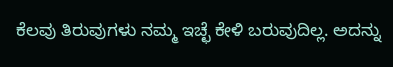ಕೆಲವು ತಿರುವುಗಳು ನಮ್ಮ ಇಚ್ಛೆ ಕೇಳಿ ಬರುವುದಿಲ್ಲ. ಅದನ್ನು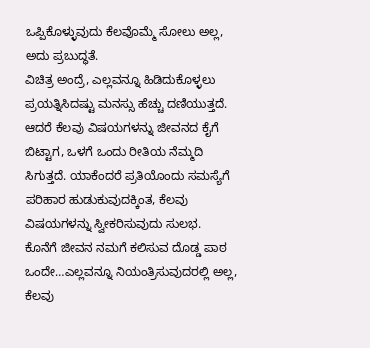ಒಪ್ಪಿಕೊಳ್ಳುವುದು ಕೆಲವೊಮ್ಮೆ ಸೋಲು ಅಲ್ಲ, ಅದು ಪ್ರಬುದ್ಧತೆ.
ವಿಚಿತ್ರ ಅಂದ್ರೆ, ಎಲ್ಲವನ್ನೂ ಹಿಡಿದುಕೊಳ್ಳಲು ಪ್ರಯತ್ನಿಸಿದಷ್ಟು ಮನಸ್ಸು ಹೆಚ್ಚು ದಣಿಯುತ್ತದೆ. ಆದರೆ ಕೆಲವು ವಿಷಯಗಳನ್ನು ಜೀವನದ ಕೈಗೆ ಬಿಟ್ಟಾಗ, ಒಳಗೆ ಒಂದು ರೀತಿಯ ನೆಮ್ಮದಿ ಸಿಗುತ್ತದೆ. ಯಾಕೆಂದರೆ ಪ್ರತಿಯೊಂದು ಸಮಸ್ಯೆಗೆ ಪರಿಹಾರ ಹುಡುಕುವುದಕ್ಕಿಂತ, ಕೆಲವು ವಿಷಯಗಳನ್ನು ಸ್ವೀಕರಿಸುವುದು ಸುಲಭ.
ಕೊನೆಗೆ ಜೀವನ ನಮಗೆ ಕಲಿಸುವ ದೊಡ್ಡ ಪಾಠ ಒಂದೇ…ಎಲ್ಲವನ್ನೂ ನಿಯಂತ್ರಿಸುವುದರಲ್ಲಿ ಅಲ್ಲ, ಕೆಲವು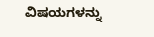ವಿಷಯಗಳನ್ನು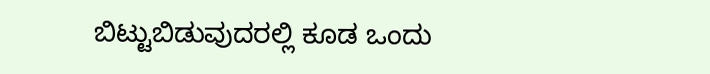ಬಿಟ್ಟುಬಿಡುವುದರಲ್ಲಿ ಕೂಡ ಒಂದು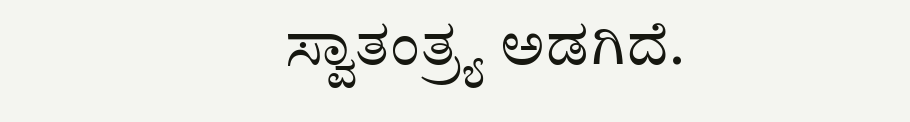ಸ್ವಾತಂತ್ರ್ಯ ಅಡಗಿದೆ.